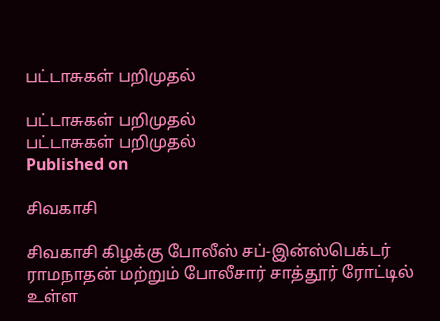பட்டாசுகள் பறிமுதல்

பட்டாசுகள் பறிமுதல்
பட்டாசுகள் பறிமுதல்
Published on

சிவகாசி

சிவகாசி கிழக்கு போலீஸ் சப்-இன்ஸ்பெக்டர் ராமநாதன் மற்றும் போலீசார் சாத்தூர் ரோட்டில் உள்ள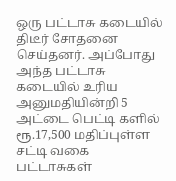ஒரு பட்டாசு கடையில் திடீர் சோதனை செய்தனர். அப்போது அந்த பட்டாசு கடையில் உரிய அனுமதியின்றி 5 அட்டை பெட்டி களில் ரூ.17,500 மதிப்புள்ள சட்டி வகை பட்டாசுகள்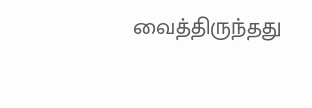வைத்திருந்தது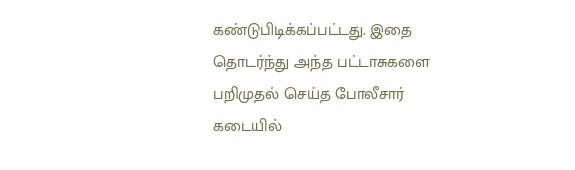கண்டுபிடிக்கப்பட்டது. இதை தொடர்ந்து அந்த பட்டாசுகளை பறிமுதல் செய்த போலீசார் கடையில்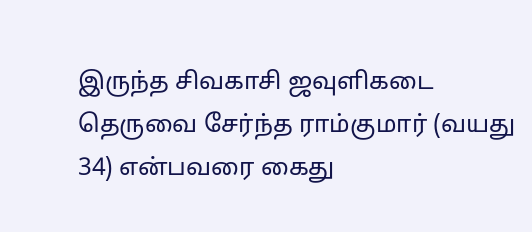இருந்த சிவகாசி ஜவுளிகடை தெருவை சேர்ந்த ராம்குமார் (வயது 34) என்பவரை கைது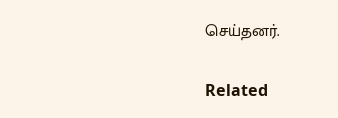செய்தனர்.

Related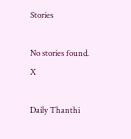Stories

No stories found.
X

Daily Thanthi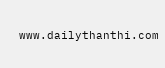www.dailythanthi.com